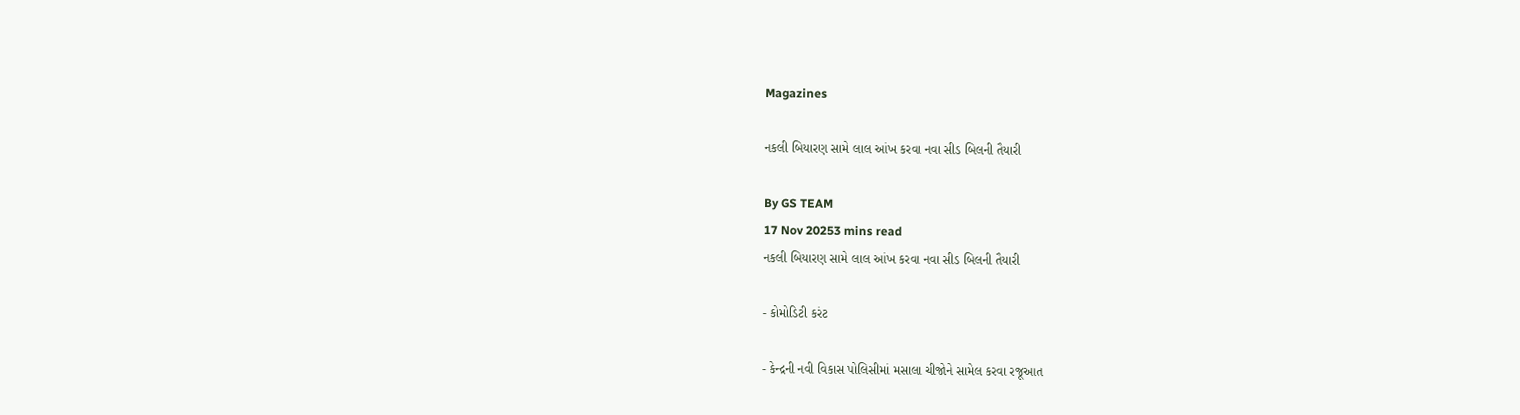Magazines

નકલી બિયારણ સામે લાલ આંખ કરવા નવા સીડ બિલની તૈયારી

By GS TEAM
17 Nov 20253 mins read
નકલી બિયારણ સામે લાલ આંખ કરવા નવા સીડ બિલની તૈયારી

- કોમોડિટી કરંટ

- કેન્દ્રની નવી વિકાસ પોલિસીમાં મસાલા ચીજોને સામેલ કરવા રજૂઆત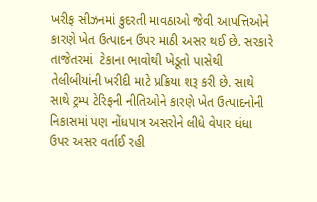ખરીફ સીઝનમાં કુદરતી માવઠાઓ જેવી આપત્તિઓને કારણે ખેત ઉત્પાદન ઉપર માઠી અસર થઈ છે. સરકારે તાજેતરમાં  ટેકાના ભાવોથી ખેડૂતો પાસેથી તેલીબીયાંની ખરીદી માટે પ્રક્રિયા શરૂ કરી છે. સાથે સાથે ટ્રમ્પ ટેરિફની નીતિઓને કારણે ખેત ઉત્પાદનોની નિકાસમાં પણ નોંધપાત્ર અસરોને લીધે વેપાર ધંધા ઉપર અસર વર્તાઈ રહી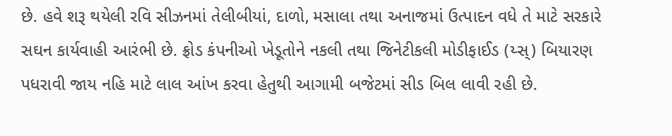છે. હવે શરૂ થયેલી રવિ સીઝનમાં તેલીબીયાં, દાળો, મસાલા તથા અનાજમાં ઉત્પાદન વધે તે માટે સરકારે સઘન કાર્યવાહી આરંભી છે. ફ્રોડ કંપનીઓ ખેડૂતોને નકલી તથા જિનેટીકલી મોડીફાઈડ (ય્સ્) બિયારણ પધરાવી જાય નહિ માટે લાલ આંખ કરવા હેતુથી આગામી બજેટમાં સીડ બિલ લાવી રહી છે.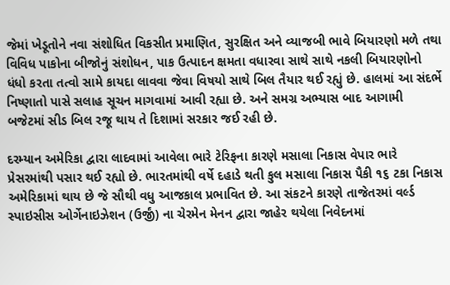જેમાં ખેડૂતોને નવા સંશોધિત વિકસીત પ્રમાણિત, સુરક્ષિત અને વ્યાજબી ભાવે બિયારણો મળે તથા વિવિધ પાકોના બીજોનું સંશોધન, પાક ઉત્પાદન ક્ષમતા વધારવા સાથે સાથે નકલી બિયારણોનો ધંધો કરતા તત્વો સામે કાયદા લાવવા જેવા વિષયો સાથે બિલ તૈયાર થઈ રહ્યું છે. હાલમાં આ સંદર્ભે નિષ્ણાતો પાસે સલાહ સૂચન માગવામાં આવી રહ્યા છે. અને સમગ્ર અભ્યાસ બાદ આગામી બજેટમાં સીડ બિલ રજૂ થાય તે દિશામાં સરકાર જઈ રહી છે.

દરમ્યાન અમેરિકા દ્વારા લાદવામાં આવેલા ભારે ટેરિફના કારણે મસાલા નિકાસ વેપાર ભારે પ્રેસરમાંથી પસાર થઈ રહ્યો છે. ભારતમાંથી વર્ષે દહાડે થતી કુલ મસાલા નિકાસ પૈકી ૧૬ ટકા નિકાસ અમેરિકામાં થાય છે જે સૌથી વધુ આજકાલ પ્રભાવિત છે. આ સંકટને કારણે તાજેતરમાં વર્લ્ડ સ્પાઇસીસ ઓર્ગેનાઇઝેશન (ઉર્જીં) ના ચેરમેન મેનન દ્વારા જાહેર થયેલા નિવેદનમાં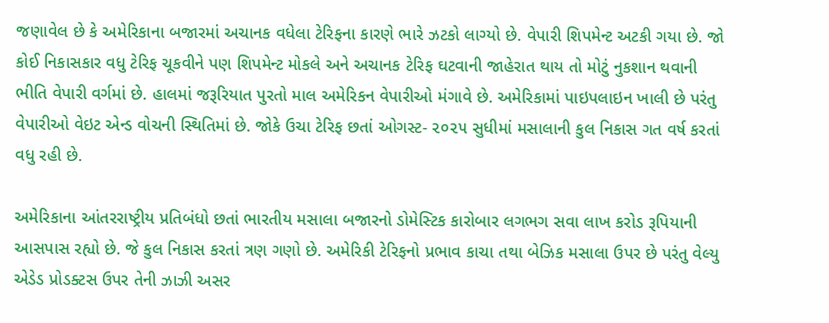જણાવેલ છે કે અમેરિકાના બજારમાં અચાનક વધેલા ટેરિફના કારણે ભારે ઝટકો લાગ્યો છે. વેપારી શિપમેન્ટ અટકી ગયા છે. જો કોઈ નિકાસકાર વધુ ટેરિફ ચૂકવીને પણ શિપમેન્ટ મોકલે અને અચાનક ટેરિફ ઘટવાની જાહેરાત થાય તો મોટું નુકશાન થવાની ભીતિ વેપારી વર્ગમાં છે. હાલમાં જરૂરિયાત પુરતો માલ અમેરિકન વેપારીઓ મંગાવે છે. અમેરિકામાં પાઇપલાઇન ખાલી છે પરંતુ વેપારીઓ વેઇટ એન્ડ વોચની સ્થિતિમાં છે. જોકે ઉચા ટેરિફ છતાં ઓગસ્ટ- ૨૦૨૫ સુધીમાં મસાલાની કુલ નિકાસ ગત વર્ષ કરતાં વધુ રહી છે.

અમેરિકાના આંતરરાષ્ટ્રીય પ્રતિબંધો છતાં ભારતીય મસાલા બજારનો ડોમેસ્ટિક કારોબાર લગભગ સવા લાખ કરોડ રૂપિયાની આસપાસ રહ્યો છે. જે કુલ નિકાસ કરતાં ત્રણ ગણો છે. અમેરિકી ટેરિફનો પ્રભાવ કાચા તથા બેઝિક મસાલા ઉપર છે પરંતુ વેલ્યુ એડેડ પ્રોડક્ટસ ઉપર તેની ઝાઝી અસર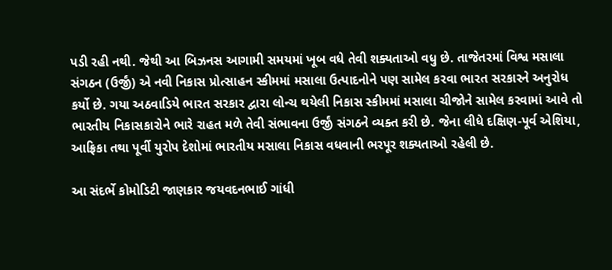પડી રહી નથી. જેથી આ બિઝનસ આગામી સમયમાં ખૂબ વધે તેવી શક્યતાઓ વધુ છે. તાજેતરમાં વિશ્વ મસાલા સંગઠન (ઉર્જીં) એ નવી નિકાસ પ્રોત્સાહન સ્કીમમાં મસાલા ઉત્પાદનોને પણ સામેલ કરવા ભારત સરકારને અનુરોધ કર્યો છે. ગયા અઠવાડિયે ભારત સરકાર દ્વારા લોન્ચ થયેલી નિકાસ સ્કીમમાં મસાલા ચીજોને સામેલ કરવામાં આવે તો ભારતીય નિકાસકારોને ભારે રાહત મળે તેવી સંભાવના ઉર્જીં સંગઠને વ્યક્ત કરી છે. જેના લીધે દક્ષિણ-પૂર્વ એશિયા, આફ્રિકા તથા પૂર્વી યુરોપ દેશોમાં ભારતીય મસાલા નિકાસ વધવાની ભરપૂર શક્યતાઓ રહેલી છે.

આ સંદર્ભે કોમોડિટી જાણકાર જયવદનભાઈ ગાંધી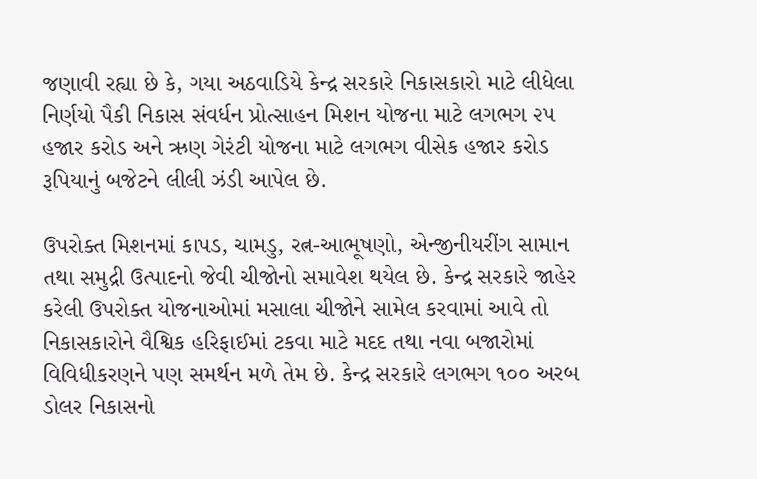જણાવી રહ્યા છે કે, ગયા અઠવાડિયે કેન્દ્ર સરકારે નિકાસકારો માટે લીધેલા નિર્ણયો પૈકી નિકાસ સંવર્ધન પ્રોત્સાહન મિશન યોજના માટે લગભગ ૨૫ હજાર કરોડ અને ઋણ ગેરંટી યોજના માટે લગભગ વીસેક હજાર કરોડ રૂપિયાનું બજેટને લીલી ઝંડી આપેલ છે.

ઉપરોક્ત મિશનમાં કાપડ, ચામડુ, રત્ન-આભૂષણો, એન્જીનીયરીંગ સામાન તથા સમુદ્રી ઉત્પાદનો જેવી ચીજોનો સમાવેશ થયેલ છે. કેન્દ્ર સરકારે જાહેર કરેલી ઉપરોક્ત યોજનાઓમાં મસાલા ચીજોને સામેલ કરવામાં આવે તો નિકાસકારોને વૈશ્વિક હરિફાઈમાં ટકવા માટે મદદ તથા નવા બજારોમાં વિવિધીકરણને પણ સમર્થન મળે તેમ છે. કેન્દ્ર સરકારે લગભગ ૧૦૦ અરબ ડોલર નિકાસનો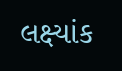લક્ષ્યાંક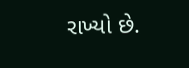રાખ્યો છે.